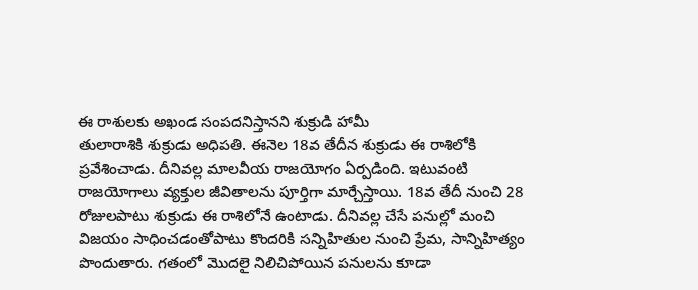ఈ రాశులకు అఖండ సంపదనిస్తానని శుక్రుడి హామీ
తులారాశికి శుక్రుడు అధిపతి. ఈనెల 18వ తేదీన శుక్రుడు ఈ రాశిలోకి ప్రవేశించాడు. దీనివల్ల మాలవీయ రాజయోగం ఏర్పడింది. ఇటువంటి రాజయోగాలు వ్యక్తుల జీవితాలను పూర్తిగా మార్చేస్తాయి. 18వ తేదీ నుంచి 28 రోజులపాటు శుక్రుడు ఈ రాశిలోనే ఉంటాడు. దీనివల్ల చేసే పనుల్లో మంచి విజయం సాధించడంతోపాటు కొందరికి సన్నిహితుల నుంచి ప్రేమ, సాన్నిహిత్యం పొందుతారు. గతంలో మొదలై నిలిచిపోయిన పనులను కూడా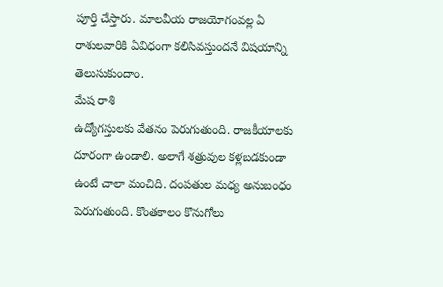పూర్తి చేస్తారు. మాలవీయ రాజయోగంవల్ల ఏ రాశులవారికి ఏవిధంగా కలిసివస్తుందనే విషయాన్ని తెలుసుకుందాం.
మేష రాశి
ఉద్యోగస్తులకు వేతనం పెరుగుతుంది. రాజకీయాలకు దూరంగా ఉండాలి. అలాగే శత్రువుల కళ్లబడకుండా ఉంటే చాలా మంచిది. దంపతుల మధ్య అనుబంధం పెరుగుతుంది. కొంతకాలం కొనుగోలు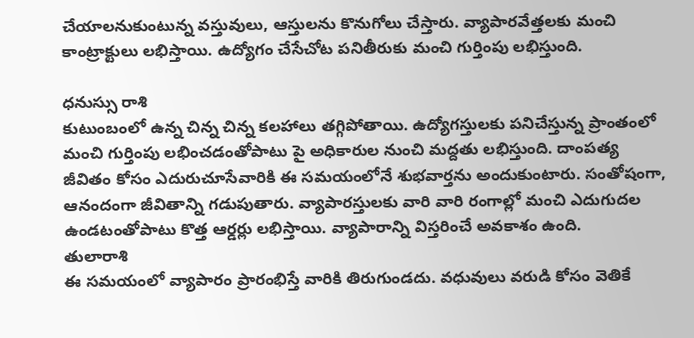చేయాలనుకుంటున్న వస్తువులు, ఆస్తులను కొనుగోలు చేస్తారు. వ్యాపారవేత్తలకు మంచి కాంట్రాక్టులు లభిస్తాయి. ఉద్యోగం చేసేచోట పనితీరుకు మంచి గుర్తింపు లభిస్తుంది.

ధనుస్సు రాశి
కుటుంబంలో ఉన్న చిన్న చిన్న కలహాలు తగ్గిపోతాయి. ఉద్యోగస్తులకు పనిచేస్తున్న ప్రాంతంలో మంచి గుర్తింపు లభించడంతోపాటు పై అధికారుల నుంచి మద్దతు లభిస్తుంది. దాంపత్య జీవితం కోసం ఎదురుచూసేవారికి ఈ సమయంలోనే శుభవార్తను అందుకుంటారు. సంతోషంగా, ఆనందంగా జీవితాన్ని గడుపుతారు. వ్యాపారస్తులకు వారి వారి రంగాల్లో మంచి ఎదుగుదల ఉండటంతోపాటు కొత్త ఆర్డర్లు లభిస్తాయి. వ్యాపారాన్ని విస్తరించే అవకాశం ఉంది.
తులారాశి
ఈ సమయంలో వ్యాపారం ప్రారంభిస్తే వారికి తిరుగుండదు. వధువులు వరుడి కోసం వెతికే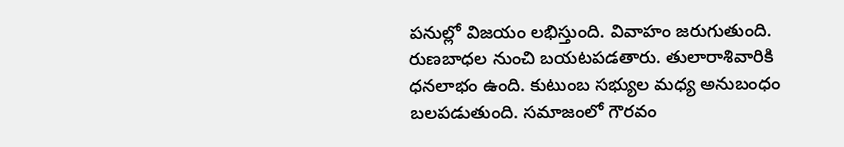పనుల్లో విజయం లభిస్తుంది. వివాహం జరుగుతుంది. రుణబాధల నుంచి బయటపడతారు. తులారాశివారికి ధనలాభం ఉంది. కుటుంబ సభ్యుల మధ్య అనుబంధం బలపడుతుంది. సమాజంలో గౌరవం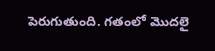పెరుగుతుంది. గతంలో మొదలై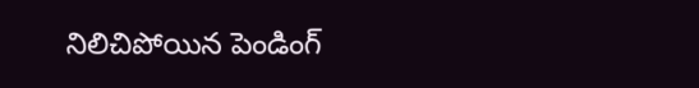నిలిచిపోయిన పెండింగ్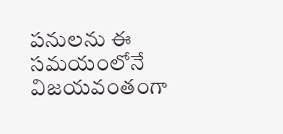పనులను ఈ సమయంలోనే విజయవంతంగా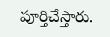పూర్తిచేస్తారు.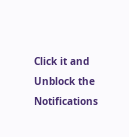Click it and Unblock the Notifications